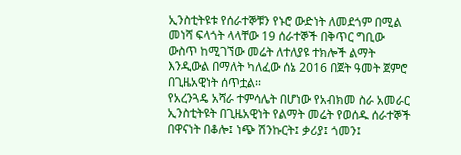ኢንስቲትዩቱ የሰራተኞቹን የኑሮ ውድነት ለመደጎም በሚል መነሻ ፍላጎት ላላቸው 19 ሰራተኞች በቅጥር ግቢው ውስጥ ከሚገኘው መሬት ለተለያዩ ተክሎች ልማት እንዲውል በማለት ካለፈው ሰኔ 2016 በጀት ዓመት ጀምሮ በጊዜአዊነት ሰጥቷል፡፡
የአረንጓዴ አሻራ ተምሳሌት በሆነው የአብክመ ስራ አመራር ኢንስቲትዩት በጊዜአዊነት የልማት መሬት የወሰዱ ሰራተኞች በዋናነት በቆሎ፤ ነጭ ሽንኩርት፤ ቃሪያ፤ ጎመን፤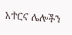አተርና ሌሎችን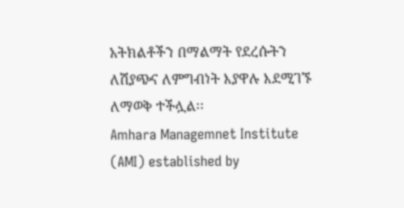አትክልቶችን በማልማት የደረሱትን ለሽያጭና ለምግብነት እያዋሉ እደሚገኙ ለማወቅ ተችሏል፡፡
Amhara Managemnet Institute (AMI) established by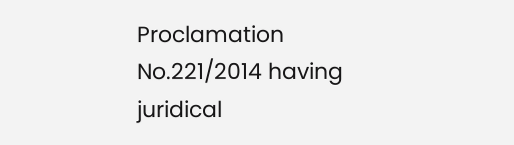Proclamation No.221/2014 having juridical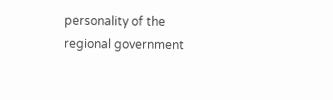personality of the regional government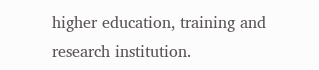higher education, training and research institution.